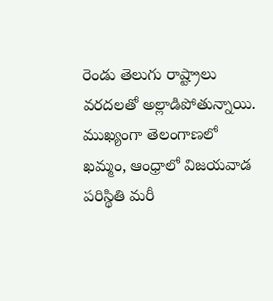రెండు తెలుగు రాష్ట్రాలు వరదలతో అల్లాడిపోతున్నాయి. ముఖ్యంగా తెలంగాణలో ఖమ్మం, ఆంధ్రాలో విజయవాడ పరిస్థితి మరీ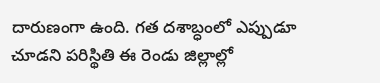దారుణంగా ఉంది. గత దశాబ్ధంలో ఎప్పుడూ చూడని పరిస్థితి ఈ రెండు జిల్లాల్లో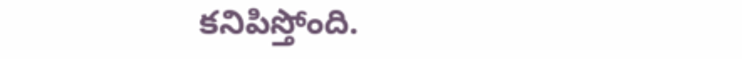కనిపిస్తోంది.